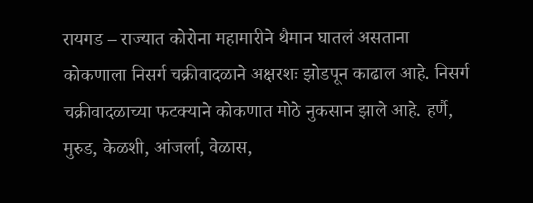रायगड – राज्यात कोरोना महामारीने थैमान घातलं असताना कोकणाला निसर्ग चक्रीवादळाने अक्षरशः झोडपून काढाल आहे. निसर्ग चक्रीवादळाच्या फटक्याने कोकणात मोठे नुकसान झाले आहे. हर्णै, मुरुड, केळशी, आंजर्ला, वेळास,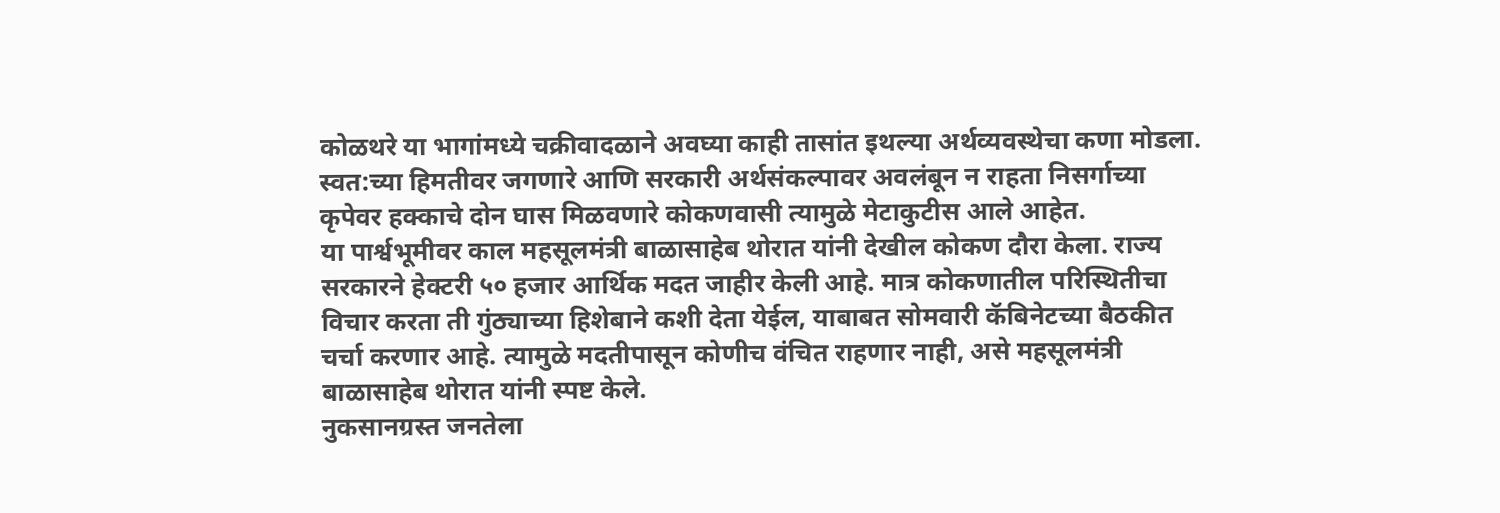कोळथरे या भागांमध्ये चक्रीवादळाने अवघ्या काही तासांत इथल्या अर्थव्यवस्थेचा कणा मोडला. स्वत:च्या हिमतीवर जगणारे आणि सरकारी अर्थसंकल्पावर अवलंबून न राहता निसर्गाच्या कृपेवर हक्काचे दोन घास मिळवणारे कोकणवासी त्यामुळे मेटाकुटीस आले आहेत.
या पार्श्वभूमीवर काल महसूलमंत्री बाळासाहेब थोरात यांनी देखील कोकण दौरा केला. राज्य सरकारने हेक्टरी ५० हजार आर्थिक मदत जाहीर केली आहे. मात्र कोकणातील परिस्थितीचा विचार करता ती गुंठ्याच्या हिशेबाने कशी देता येईल, याबाबत सोमवारी कॅबिनेटच्या बैठकीत चर्चा करणार आहे. त्यामुळे मदतीपासून कोणीच वंचित राहणार नाही, असे महसूलमंत्री बाळासाहेब थोरात यांनी स्पष्ट केले.
नुकसानग्रस्त जनतेला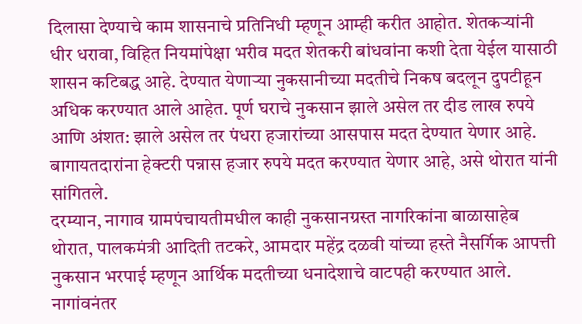दिलासा देण्याचे काम शासनाचे प्रतिनिधी म्हणून आम्ही करीत आहोत. शेतकऱ्यांनी धीर धरावा, विहित नियमांपेक्षा भरीव मदत शेतकरी बांधवांना कशी देता येईल यासाठी शासन कटिबद्ध आहे. देण्यात येणाऱ्या नुकसानीच्या मदतीचे निकष बदलून दुपटीहून अधिक करण्यात आले आहेत. पूर्ण घराचे नुकसान झाले असेल तर दीड लाख रुपये आणि अंशत: झाले असेल तर पंधरा हजारांच्या आसपास मदत देण्यात येणार आहे. बागायतदारांना हेक्टरी पन्नास हजार रुपये मदत करण्यात येणार आहे, असे थोरात यांनी सांगितले.
दरम्यान, नागाव ग्रामपंचायतीमधील काही नुकसानग्रस्त नागरिकांना बाळासाहेब थोरात, पालकमंत्री आदिती तटकरे, आमदार महेंद्र दळवी यांच्या हस्ते नैसर्गिक आपत्ती नुकसान भरपाई म्हणून आर्थिक मदतीच्या धनादेशाचे वाटपही करण्यात आले. नागांवनंतर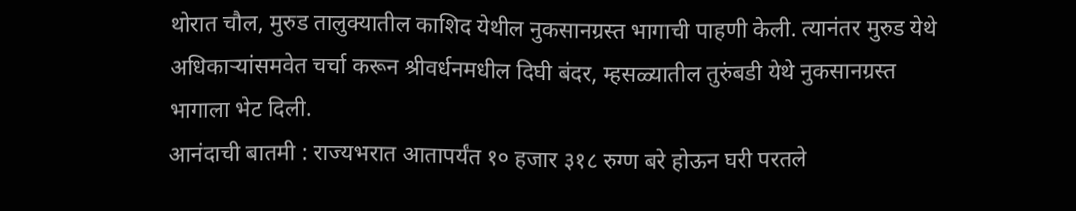थोरात चौल, मुरुड तालुक्यातील काशिद येथील नुकसानग्रस्त भागाची पाहणी केली. त्यानंतर मुरुड येथे अधिकाऱ्यांसमवेत चर्चा करून श्रीवर्धनमधील दिघी बंदर, म्हसळ्यातील तुरुंबडी येथे नुकसानग्रस्त भागाला भेट दिली.
आनंदाची बातमी : राज्यभरात आतापर्यंत १० हजार ३१८ रुग्ण बरे होऊन घरी परतले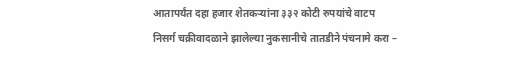आतापर्यंत दहा हजार शेतकऱ्यांना ३३२ कोटी रुपयांचे वाटप
निसर्ग चक्रीवादळाने झालेल्या नुकसानीचे तातडीने पंचनामे करा –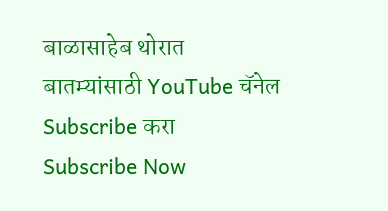बाळासाहेब थोरात
बातम्यांसाठी YouTube चॅनेल Subscribe करा
Subscribe Now